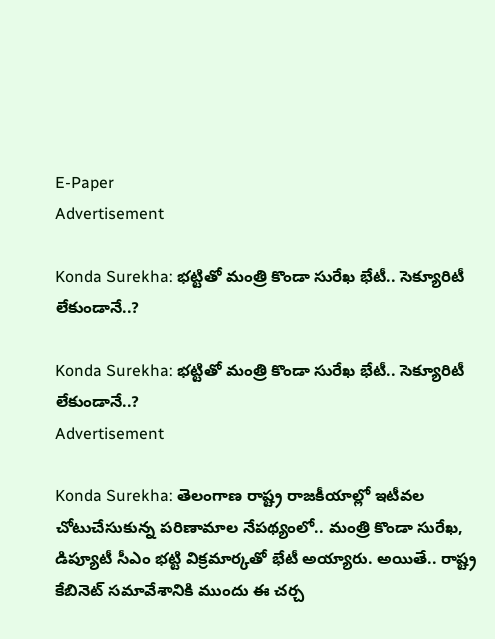E-Paper
Advertisement

Konda Surekha: భట్టితో మంత్రి కొండా సురేఖ భేటీ.. సెక్యూరిటీ లేకుండానే..?

Konda Surekha: భట్టితో మంత్రి కొండా సురేఖ భేటీ.. సెక్యూరిటీ లేకుండానే..?
Advertisement

Konda Surekha: తెలంగాణ రాష్ట్ర రాజకీయాల్లో ఇటీవల చోటుచేసుకున్న పరిణామాల నేపథ్యంలో.. మంత్రి కొండా సురేఖ, డిప్యూటీ సీఎం భట్టి విక్రమార్కతో భేటీ అయ్యారు. అయితే.. రాష్ట్ర కేబినెట్ సమావేశానికి ముందు ఈ చర్చ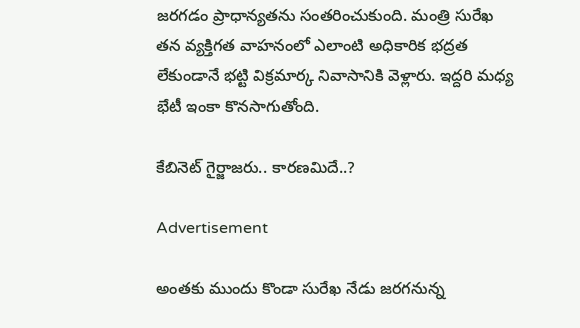జరగడం ప్రాధాన్యతను సంతరించుకుంది. మంత్రి సురేఖ తన వ్యక్తిగత వాహనంలో ఎలాంటి అధికారిక భద్రత లేకుండానే భట్టి విక్రమార్క నివాసానికి వెళ్లారు. ఇద్దరి మధ్య భేటీ ఇంకా కొనసాగుతోంది.

కేబినెట్ గైర్జాజరు.. కారణమిదే..?

Advertisement

అంతకు ముందు కొండా సురేఖ నేడు జరగనున్న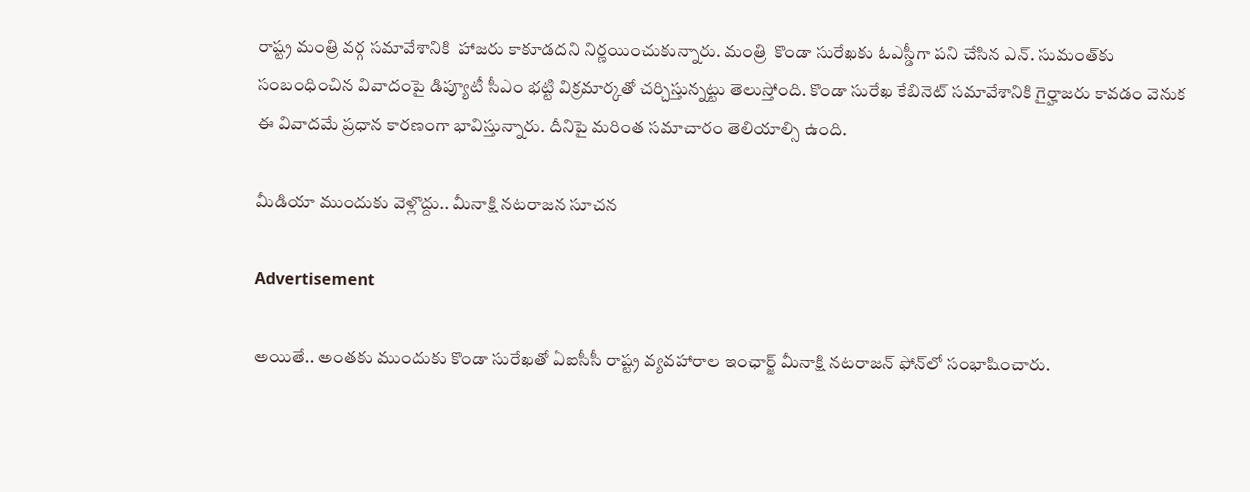రాష్ట్ర మంత్రి వర్గ సమావేశానికి  హాజరు కాకూడదని నిర్ణయించుకున్నారు. మంత్రి  కొండా సురేఖకు ఓఎస్డీగా పని చేసిన ఎన్. సుమంత్‌కు సంబంధించిన వివాదంపై డిప్యూటీ సీఎం భట్టి విక్రమార్కతో చర్చిస్తున్నట్టు తెలుస్తోంది. కొండా సురేఖ కేబినెట్ సమావేశానికి గైర్హాజరు కావడం వెనుక ఈ వివాదమే ప్రధాన కారణంగా భావిస్తున్నారు. దీనిపై మరింత సమాచారం తెలియాల్సి ఉంది.

మీడియా ముందుకు వెళ్లొద్దు.. మీనాక్షి నటరాజన సూచన

Advertisement

అయితే.. అంతకు ముందుకు కొండా సురేఖతో ఏఐసీసీ రాష్ట్ర వ్యవహారాల ఇంఛార్జ్ మీనాక్షి నటరాజన్‌ ఫోన్‌లో సంభాషించారు.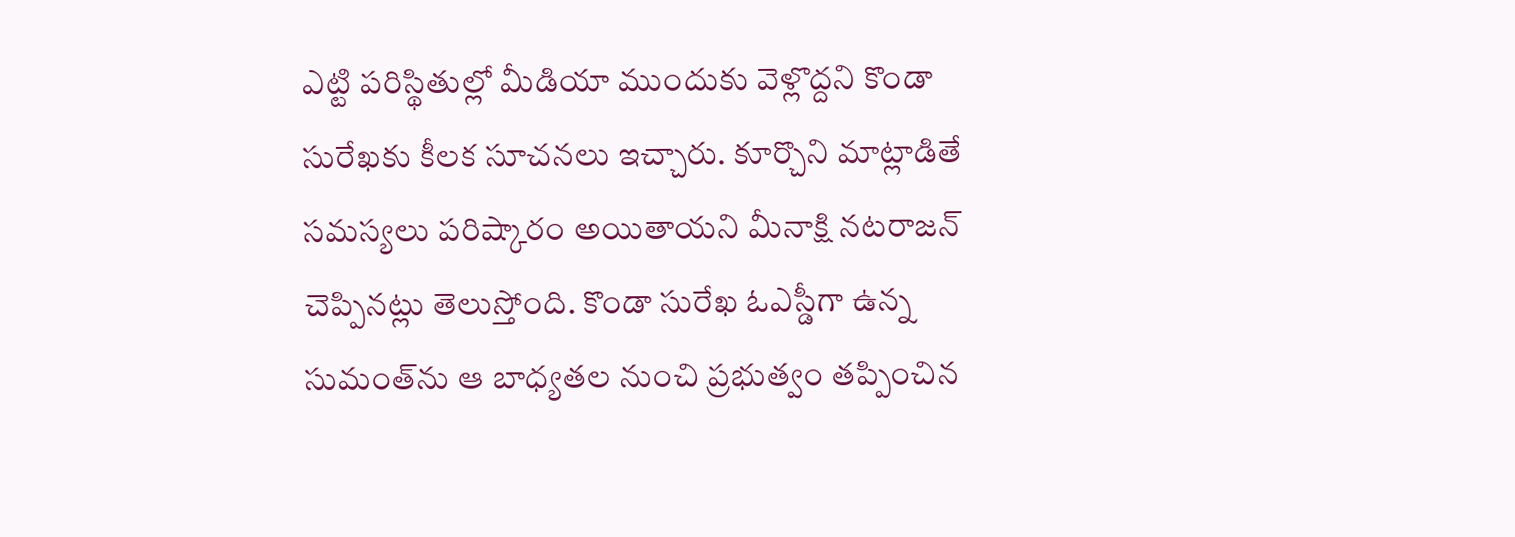ఎట్టి పరిస్థితుల్లో మీడియా ముందుకు వెళ్లొద్దని కొండా సురేఖకు కీలక సూచనలు ఇచ్చారు. కూర్చొని మాట్లాడితే సమస్యలు పరిష్కారం అయితాయని మీనాక్షి నటరాజన్‌ చెప్పినట్లు తెలుస్తోంది. కొండా సురేఖ ఓఎస్డీగా ఉన్న సుమంత్‌ను ఆ బాధ్యతల నుంచి ప్రభుత్వం తప్పించిన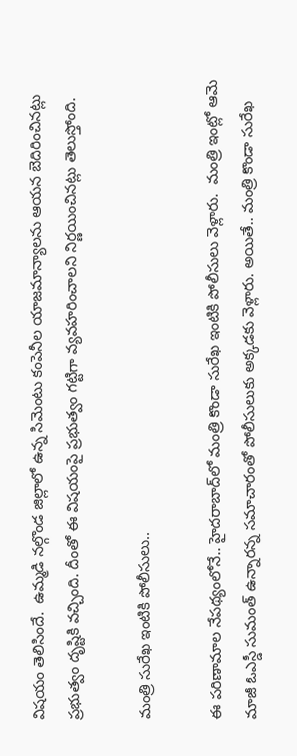విషయం తెలిసిందే.  ఉమ్మడి నల్గొండ జిల్లాలో ఉన్న సిమెంటు కంపెనీల యాజమాన్యాలను ఆయన బెదిరించినట్లు ప్రభుత్వం దృష్టికి వచ్చింది. దీంతో ఈ విషయంపై ప్రభుత్వం గట్టిగా వ్యవహరించాలని నిర్ణయించినట్లు తెలుస్తోంది.

మంత్రి సురేఖ ఇంటికి పోలీసులు..

ఈ పరిణామాల నేపథ్యంలోనే.. హైదరాబాద్‌లో మంత్రి కొండా సురేఖ ఇంటికి పోలీసులు వెళ్లారు.  మంత్రి ఇంట్లో ఆమె మాజీ ఓఎస్డీ సుమంత్‌ ఉన్నారన్న సమాచారంతో పోలీసులుకు అక్కడకు వెళ్లారు. అయితే.. మంత్రి కొండా సురేఖ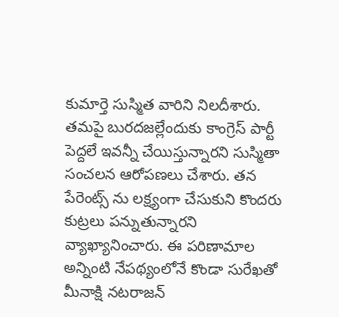కుమార్తె సుస్మిత వారిని నిలదీశారు. తమపై బురదజల్లేందుకు కాంగ్రెస్‌ పార్టీ పెద్దలే ఇవన్నీ చేయిస్తున్నారని సుస్మితా సంచలన ఆరోపణలు చేశారు. తన పేరెంట్స్ ను లక్ష్యంగా చేసుకుని కొందరు కుట్రలు పన్నుతున్నారని వ్యాఖ్యానించారు. ఈ పరిణామాల అన్నింటి నేపథ్యంలోనే కొండా సురేఖతో మీనాక్షి నటరాజన్‌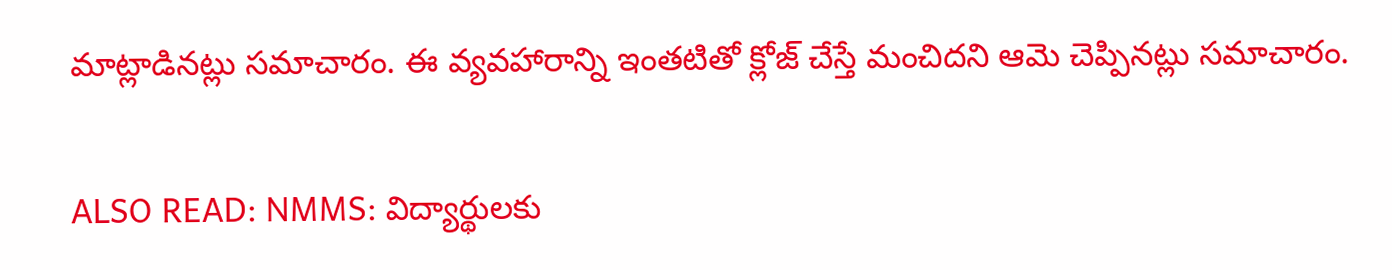మాట్లాడినట్లు సమాచారం. ఈ వ్యవహారాన్ని ఇంతటితో క్లోజ్ చేస్తే మంచిదని ఆమె చెప్పినట్లు సమాచారం.

ALSO READ: NMMS: విద్యార్థులకు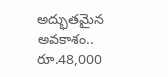అద్భుతమైన అవకాశం.. రూ.48,000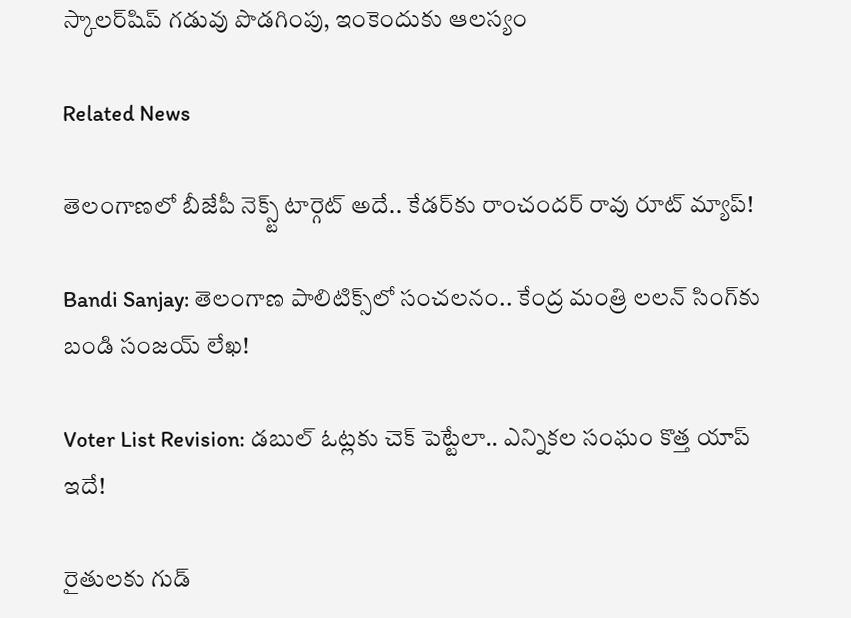స్కాలర్‌షిప్ గడువు పొడగింపు, ఇంకెందుకు ఆలస్యం

Related News

తెలంగాణలో బీజేపీ నెక్స్ట్ టార్గెట్ అదే.. కేడర్‌కు రాంచందర్ రావు రూట్ మ్యాప్!

Bandi Sanjay: తెలంగాణ పాలిటిక్స్‌లో సంచలనం.. కేంద్ర మంత్రి లలన్ సింగ్‌కు బండి సంజయ్ లేఖ!

Voter List Revision: డబుల్ ఓట్లకు చెక్ పెట్టేలా.. ఎన్నికల సంఘం కొత్త యాప్ ఇదే!

రైతులకు గుడ్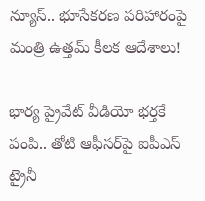న్యూస్.. భూసేకరణ పరిహారంపై మంత్రి ఉత్తమ్ కీలక ఆదేశాలు!

భార్య ప్రైవేట్ వీడియో భర్తకే పంపి.. తోటి ఆఫీసర్‌పై ఐపీఎస్ ట్రైనీ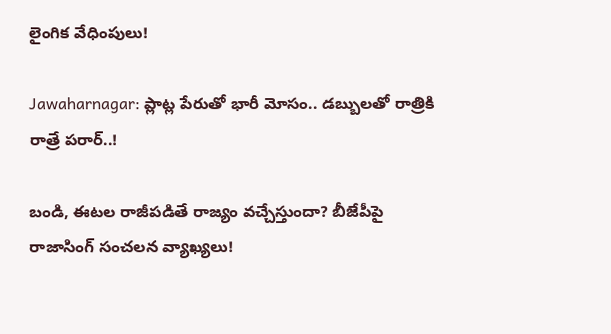లైంగిక వేధింపులు!

Jawaharnagar: ప్లాట్ల పేరుతో భారీ మోసం.. డబ్బులతో రాత్రికి రాత్రే పరార్..!

బండి, ఈటల రాజీపడితే రాజ్యం వచ్చేస్తుందా? బీజేపీపై రాజాసింగ్ సంచలన వ్యాఖ్యలు!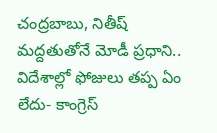చంద్రబాబు, నితీష్ మద్దతుతోనే మోడీ ప్రధాని.. విదేశాల్లో ఫోజులు తప్ప ఏం లేదు- కాంగ్రెస్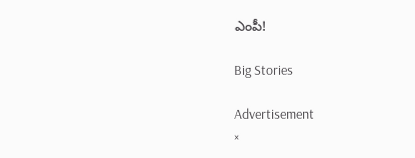ఎంపీ!

Big Stories

Advertisement
×